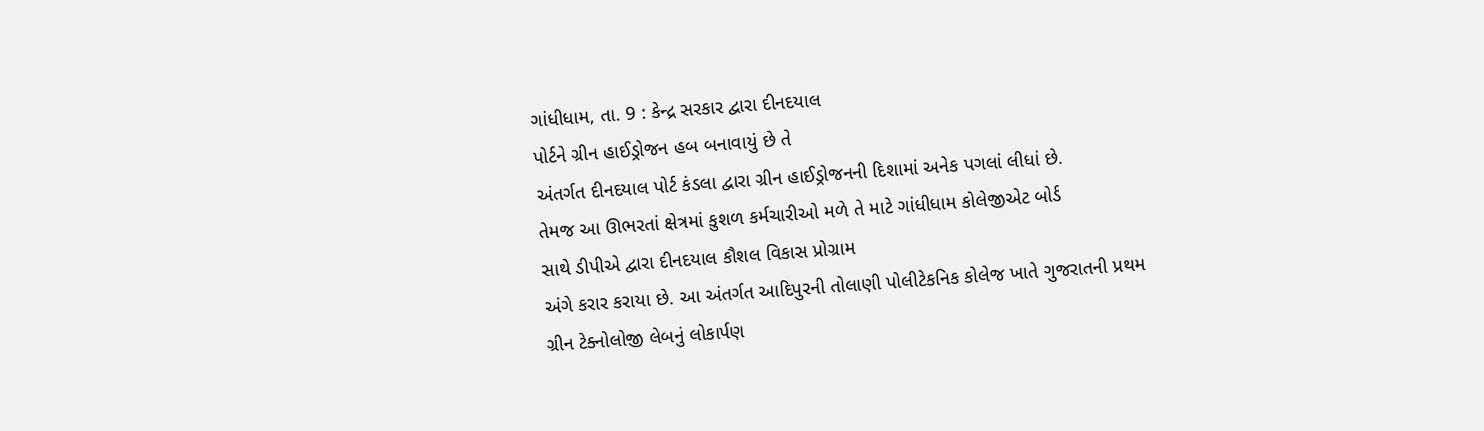ગાંધીધામ, તા. 9 : કેન્દ્ર સરકાર દ્વારા દીનદયાલ
પોર્ટને ગ્રીન હાઈડ્રોજન હબ બનાવાયું છે તે
અંતર્ગત દીનદયાલ પોર્ટ કંડલા દ્વારા ગ્રીન હાઈડ્રોજનની દિશામાં અનેક પગલાં લીધાં છે.
તેમજ આ ઊભરતાં ક્ષેત્રમાં કુશળ કર્મચારીઓ મળે તે માટે ગાંધીધામ કોલેજીએટ બોર્ડ
સાથે ડીપીએ દ્વારા દીનદયાલ કૌશલ વિકાસ પ્રોગ્રામ
અંગે કરાર કરાયા છે. આ અંતર્ગત આદિપુરની તોલાણી પોલીટેકનિક કોલેજ ખાતે ગુજરાતની પ્રથમ ગ્રીન ટેક્નોલોજી લેબનું લોકાર્પણ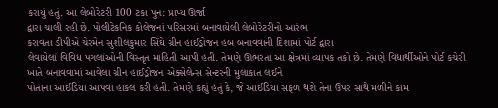કરાયું હતું. આ લેબોરેટરી 100 ટકા પુન: પ્રાપ્ય ઊર્જા
દ્વારા ચાલી રહી છે. પોલીટેકનિક કોલેજનાં પરિસરમાં બનાવાયેલી લેબોરેટરીનો આરંભ
કરાવતા ડીપીએ ચેરમેન સુશીલકુમાર સિંઘે ગ્રીન હાઈડ્રોજન હબ બનાવવાની દિશામાં પોર્ટ દ્વારા
લેવાયેલાં વિવિધ પગલાંઓની વિસ્તૃત માહિતી આપી હતી. તેમણે ઊભરતા આ ક્ષેત્રમાં વ્યાપક તકો છે. તેમણે વિદ્યાર્થીઓને પોર્ટ કચેરી ખાતે બનાવવામાં આવેલા ગ્રીન હાઈડ્રોજન એક્સેલેન્સ સેન્ટરની મુલાકાત લઈને
પોતાના આઈડિયા આપવા હાકલ કરી હતી. તેમણે કહ્યું હતું કે, જે આઈડિયા સફળ થશે તેના ઉપર સાથે મળીને કામ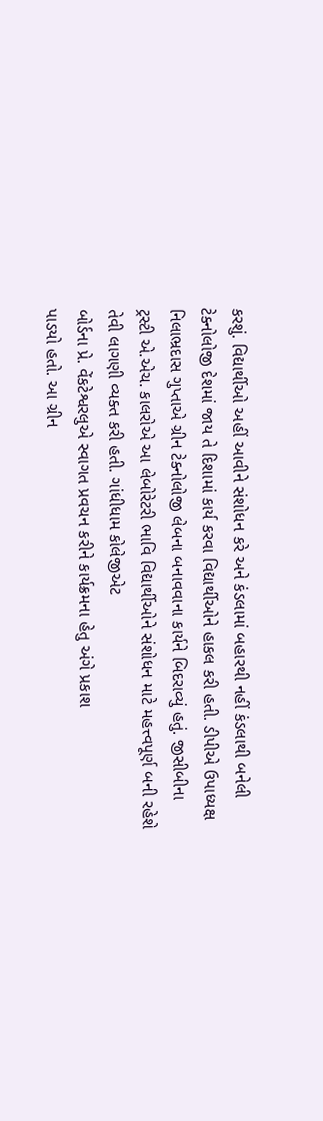કરશું. વિદ્યાર્થીઓ અહીં આવીને સંશોધન કરે અને કંડલામાં બહારથી નહીં કંડલાથી બનેલી
ટેક્નોલોજી દેશમાં જાય તે દિશામાં કાર્ય કરવા વિદ્યાર્થીઓને હાકલ કરી હતી. ડીપીએ ઉપાધ્યક્ષ
નિલાભ્રદાસ ગુપ્તાએ ગ્રીન ટેક્નોલોજી લેબના બનાવવાના કાર્યને બિદરાવ્યું હતું. જીસીબીના
ટ્રસ્ટી એ.એચ. કાલરોએ આ લેબોરેટરી ભાવિ વિદ્યાર્થીઓને સંશોધન માટે મહત્ત્વપૂર્ણ બની રહેશે
તેવી લાગણી વ્યક્ત કરી હતી. ગાંધીધામ કોલેજીએટ
બોર્ડના પ્રે. વેંકટેશ્વરલુએ સ્વાગત પ્રવચન કરીને કાર્યક્રમના હેતુ અંગે પ્રકાશ
પાડયો હતો. આ ગ્રીન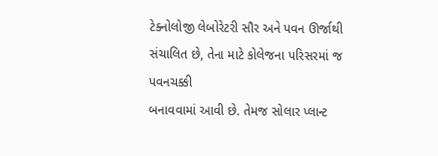ટેક્નોલોજી લેબોરેટરી સૌર અને પવન ઊર્જાથી સંચાલિત છે, તેના માટે કોલેજના પરિસરમાં જ પવનચક્કી
બનાવવામાં આવી છે. તેમજ સોલાર પ્લાન્ટ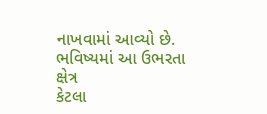નાખવામાં આવ્યો છે. ભવિષ્યમાં આ ઉભરતા ક્ષેત્ર
કેટલા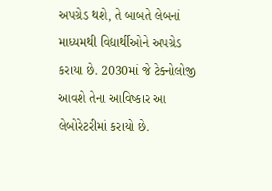અપગ્રેડ થશે, તે બાબતે લેબનાં માધ્યમથી વિદ્યાર્થીઓને અપગ્રેડ
કરાયા છે. 2030માં જે ટેક્નોલોજી આવશે તેના આવિષ્કાર આ લેબોરેટરીમાં કરાયો છે.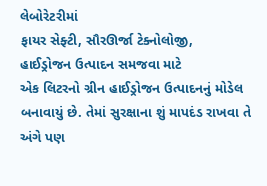લેબોરેટરીમાં
ફાયર સેફ્ટી, સૌરઊર્જા ટેક્નોલોજી,
હાઈડ્રોજન ઉત્પાદન સમજવા માટે
એક લિટરનો ગ્રીન હાઈડ્રોજન ઉત્પાદનનું મોડેલ બનાવાયું છે. તેમાં સુરક્ષાના શું માપદંડ રાખવા તે અંગે પણ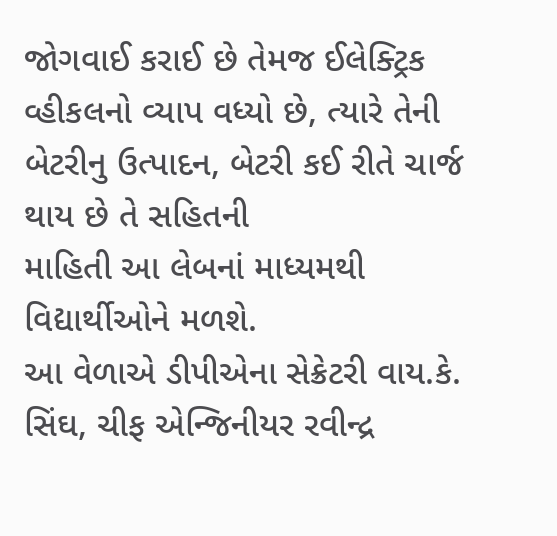જોગવાઈ કરાઈ છે તેમજ ઈલેક્ટ્રિક
વ્હીકલનો વ્યાપ વધ્યો છે, ત્યારે તેની બેટરીનુ ઉત્પાદન, બેટરી કઈ રીતે ચાર્જ થાય છે તે સહિતની
માહિતી આ લેબનાં માધ્યમથી વિદ્યાર્થીઓને મળશે.
આ વેળાએ ડીપીએના સેક્રેટરી વાય.કે.
સિંઘ, ચીફ એન્જિનીયર રવીન્દ્ર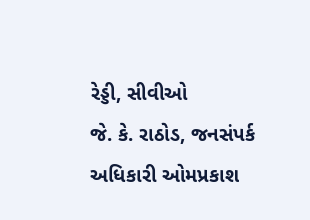રેડ્ડી, સીવીઓ
જે. કે. રાઠોડ, જનસંપર્ક અધિકારી ઓમપ્રકાશ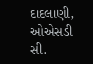દાદલાણી, ઓએસડી સી.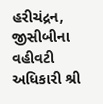હરીચંદ્રન, જીસીબીના વહીવટી અધિકારી શ્રી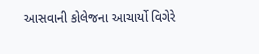આસવાની કોલેજના આચાર્યો વિગેરે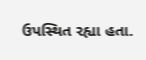ઉપસ્થિત રહ્યા હતા.